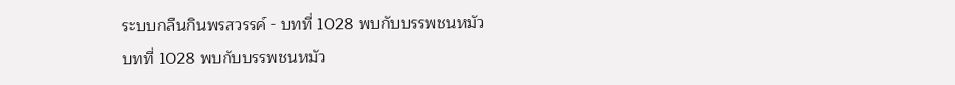ระบบกลืนกินพรสวรรค์ - บทที่ 1028 พบกับบรรพชนหมัว
บทที่ 1028 พบกับบรรพชนหมัว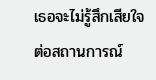เธอจะไม่รู้สึกเสียใจต่อสถานการณ์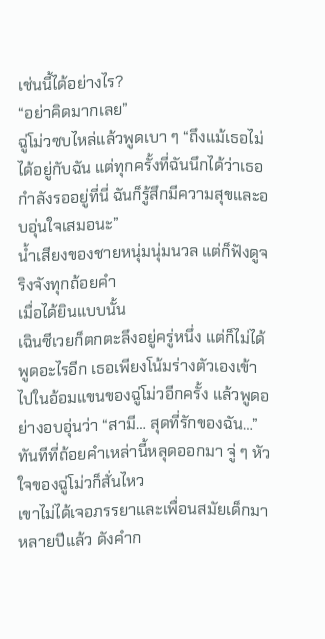เช่นนี้ได้อย่างไร?
“อย่าคิดมากเลย”
ฉู่โม่วซบไหล่แล้วพูดเบา ๆ “ถึงแม้เธอไม่ได้อยู่กับฉัน แต่ทุกครั้งที่ฉันนึกได้ว่าเธอกำลังรออยู่ที่นี่ ฉันก็รู้สึกมีความสุขและอบอุ่นใจเสมอนะ”
น้ำเสียงของชายหนุ่มนุ่มนวล แต่ก็ฟังดูจริงจังทุกถ้อยคำ
เมื่อได้ยินแบบนั้น
เฉินซีเวยก็ตกตะลึงอยู่ครู่หนึ่ง แต่ก็ไม่ได้พูดอะไรอีก เธอเพียงโน้มร่างตัวเองเข้าไปในอ้อมแขนของฉู่โม่วอีกครั้ง แล้วพูดอย่างอบอุ่นว่า “สามี… สุดที่รักของฉัน…”
ทันทีที่ถ้อยคำเหล่านี้หลุดออกมา จู่ ๆ หัวใจของฉู่โม่วก็สั่นไหว
เขาไม่ได้เจอภรรยาและเพื่อนสมัยเด็กมาหลายปีแล้ว ดังคำก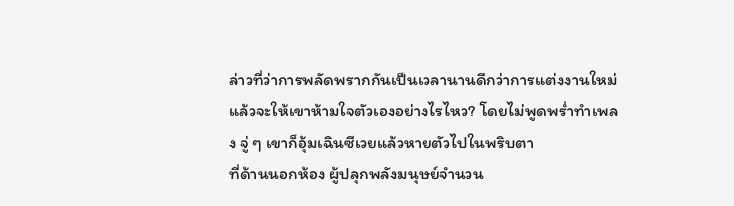ล่าวที่ว่าการพลัดพรากกันเป็นเวลานานดีกว่าการแต่งงานใหม่ แล้วจะให้เขาห้ามใจตัวเองอย่างไรไหว? โดยไม่พูดพร่ำทำเพลง จู่ ๆ เขาก็อุ้มเฉินซีเวยแล้วหายตัวไปในพริบตา
ที่ด้านนอกห้อง ผู้ปลุกพลังมนุษย์จำนวน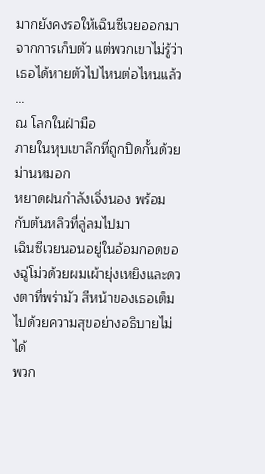มากยังคงรอให้เฉินซีเวยออกมาจากการเก็บตัว แต่พวกเขาไม่รู้ว่าเธอได้หายตัวไปไหนต่อไหนแล้ว
…
ณ โลกในฝ่ามือ
ภายในหุบเขาลึกที่ถูกปิดกั้นด้วยม่านหมอก
หยาดฝนกำลังเจิ่งนอง พร้อมกับต้นหลิวที่ลู่ลมไปมา
เฉินซีเวยนอนอยู่ในอ้อมกอดของฉู่โม่วด้วยผมเผ้ายุ่งเหยิงและดวงตาที่พร่ามัว สีหน้าของเธอเต็มไปด้วยความสุขอย่างอธิบายไม่ได้
พวก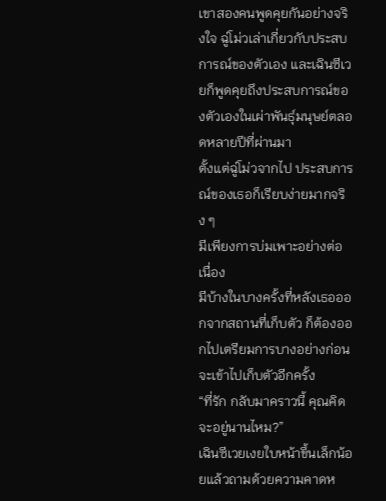เขาสองคนพูดคุยกันอย่างจริงใจ ฉู่โม่วเล่าเกี่ยวกับประสบการณ์ของตัวเอง และเฉินซีเวยก็พูดคุยถึงประสบการณ์ของตัวเองในเผ่าพันธุ์มนุษย์ตลอดหลายปีที่ผ่านมา
ตั้งแต่ฉู่โม่วจากไป ประสบการณ์ของเธอก็เรียบง่ายมากจริง ๆ
มีเพียงการบ่มเพาะอย่างต่อเนื่อง
มีบ้างในบางครั้งที่หลังเธอออกจากสถานที่เก็บตัว ก็ต้องออกไปเตรียมการบางอย่างก่อนจะเข้าไปเก็บตัวอีกครั้ง
“ที่รัก กลับมาคราวนี้ คุณคิดจะอยู่นานไหม?”
เฉินซีเวยเงยใบหน้าขึ้นเล็กน้อยแล้วถามด้วยความคาดห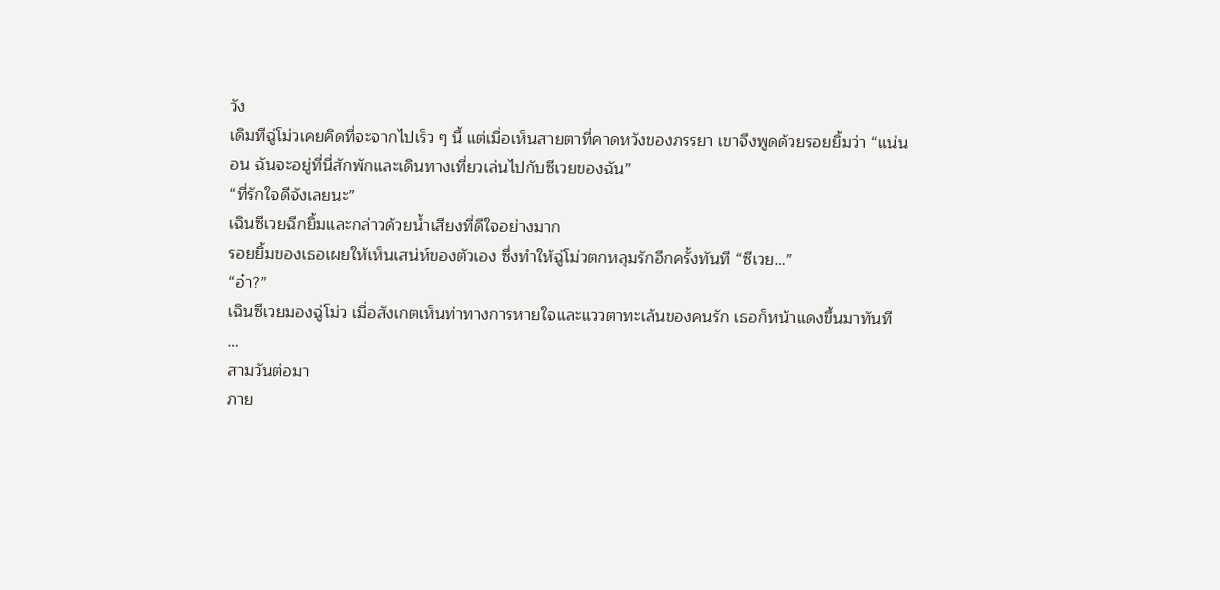วัง
เดิมทีฉู่โม่วเคยคิดที่จะจากไปเร็ว ๆ นี้ แต่เมื่อเห็นสายตาที่คาดหวังของภรรยา เขาจึงพูดด้วยรอยยิ้มว่า “แน่นอน ฉันจะอยู่ที่นี่สักพักและเดินทางเที่ยวเล่นไปกับซีเวยของฉัน”
“ที่รักใจดีจังเลยนะ”
เฉินซีเวยฉีกยิ้มและกล่าวด้วยน้ำเสียงที่ดีใจอย่างมาก
รอยยิ้มของเธอเผยให้เห็นเสน่ห์ของตัวเอง ซึ่งทำให้ฉู่โม่วตกหลุมรักอีกครั้งทันที “ซีเวย…”
“อ๋า?”
เฉินซีเวยมองฉู่โม่ว เมื่อสังเกตเห็นท่าทางการหายใจและแววตาทะเล้นของคนรัก เธอก็หน้าแดงขึ้นมาทันที
…
สามวันต่อมา
ภาย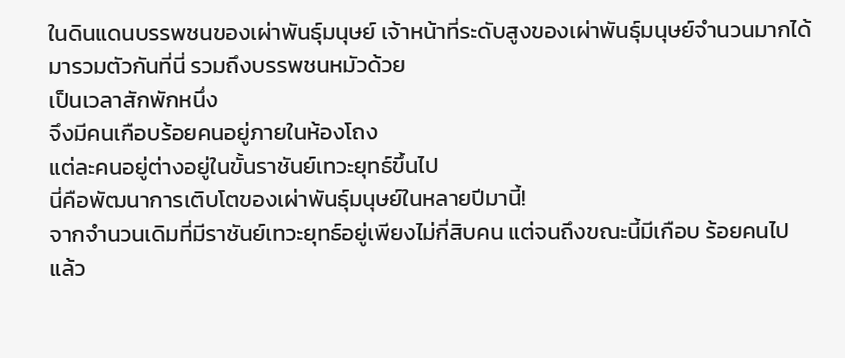ในดินแดนบรรพชนของเผ่าพันธุ์มนุษย์ เจ้าหน้าที่ระดับสูงของเผ่าพันธุ์มนุษย์จำนวนมากได้มารวมตัวกันที่นี่ รวมถึงบรรพชนหมัวด้วย
เป็นเวลาสักพักหนึ่ง
จึงมีคนเกือบร้อยคนอยู่ภายในห้องโถง
แต่ละคนอยู่ต่างอยู่ในขั้นราชันย์เทวะยุทธ์ขึ้นไป
นี่คือพัฒนาการเติบโตของเผ่าพันธุ์มนุษย์ในหลายปีมานี้!
จากจำนวนเดิมที่มีราชันย์เทวะยุทธ์อยู่เพียงไม่กี่สิบคน แต่จนถึงขณะนี้มีเกือบ ร้อยคนไปแล้ว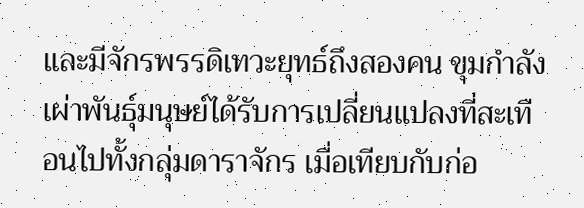และมีจักรพรรดิเทวะยุทธ์ถึงสองคน ขุมกำลังเผ่าพันธุ์มนุษย์ได้รับการเปลี่ยนแปลงที่สะเทือนไปทั้งกลุ่มดาราจักร เมื่อเทียบกับก่อ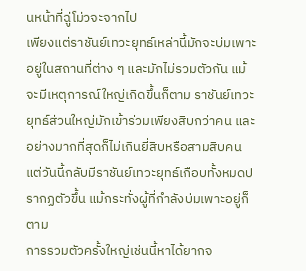นหน้าที่ฉู่โม่วจะจากไป
เพียงแต่ราชันย์เทวะยุทธ์เหล่านี้มักจะบ่มเพาะอยู่ในสถานที่ต่าง ๆ และมักไม่รวมตัวกัน แม้จะมีเหตุการณ์ใหญ่เกิดขึ้นก็ตาม ราชันย์เทวะยุทธ์ส่วนใหญ่มักเข้าร่วมเพียงสิบกว่าคน และอย่างมากที่สุดก็ไม่เกินยี่สิบหรือสามสิบคน
แต่วันนี้กลับมีราชันย์เทวะยุทธ์เกือบทั้งหมดปรากฏตัวขึ้น แม้กระทั่งผู้ที่กำลังบ่มเพาะอยู่ก็ตาม
การรวมตัวครั้งใหญ่เช่นนี้หาได้ยากจ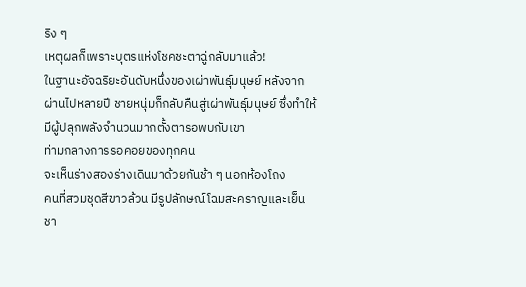ริง ๆ
เหตุผลก็เพราะบุตรแห่งโชคชะตาฉู่กลับมาแล้ว!
ในฐานะอัจฉริยะอันดับหนึ่งของเผ่าพันธุ์มนุษย์ หลังจากผ่านไปหลายปี ชายหนุ่มก็กลับคืนสู่เผ่าพันธุ์มนุษย์ ซึ่งทำให้มีผู้ปลุกพลังจำนวนมากตั้งตารอพบกับเขา
ท่ามกลางการรอคอยของทุกคน
จะเห็นร่างสองร่างเดินมาด้วยกันช้า ๆ นอกห้องโถง
คนที่สวมชุดสีขาวล้วน มีรูปลักษณ์โฉมสะคราญและเย็นชา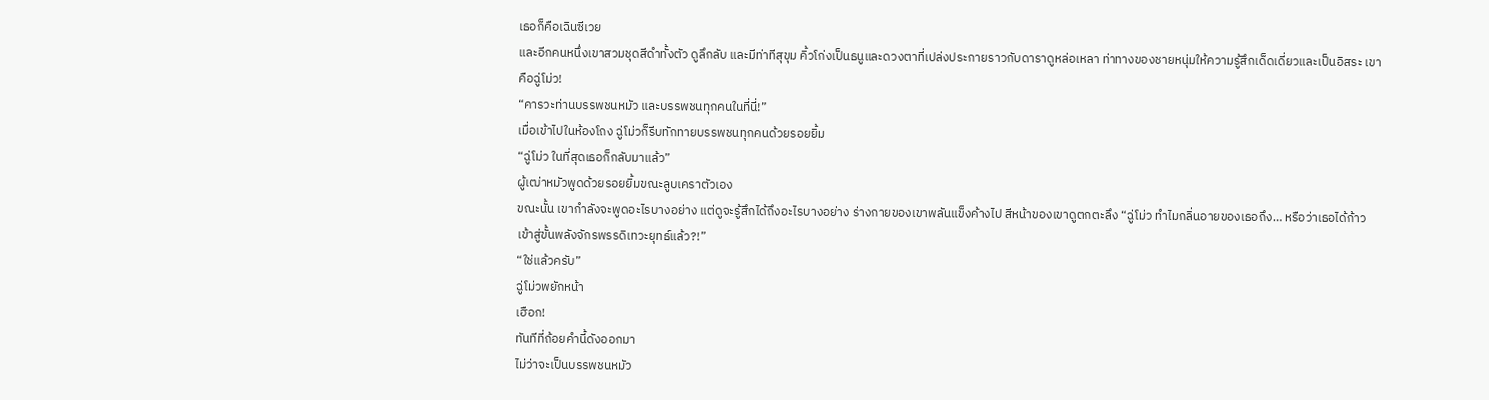เธอก็คือเฉินซีเวย
และอีกคนหนึ่งเขาสวมชุดสีดำทั้งตัว ดูลึกลับ และมีท่าทีสุขุม คิ้วโก่งเป็นธนูและดวงตาที่เปล่งประกายราวกับดาราดูหล่อเหลา ท่าทางของชายหนุ่มให้ความรู้สึกเด็ดเดี่ยวและเป็นอิสระ เขาคือฉู่โม่ว!
“คารวะท่านบรรพชนหมัว และบรรพชนทุกคนในที่นี่!”
เมื่อเข้าไปในห้องโถง ฉู่โม่วก็รีบทักทายบรรพชนทุกคนด้วยรอยยิ้ม
“ฉู่โม่ว ในที่สุดเธอก็กลับมาแล้ว”
ผู้เฒ่าหมัวพูดด้วยรอยยิ้มขณะลูบเคราตัวเอง
ขณะนั้น เขากำลังจะพูดอะไรบางอย่าง แต่ดูจะรู้สึกได้ถึงอะไรบางอย่าง ร่างกายของเขาพลันแข็งค้างไป สีหน้าของเขาดูตกตะลึง “ฉู่โม่ว ทำไมกลิ่นอายของเธอถึง… หรือว่าเธอได้ก้าวเข้าสู่ขั้นพลังจักรพรรดิเทวะยุทธ์แล้ว?!”
“ใช่แล้วครับ”
ฉู่โม่วพยักหน้า
เฮือก!
ทันทีที่ถ้อยคำนี้ดังออกมา
ไม่ว่าจะเป็นบรรพชนหมัว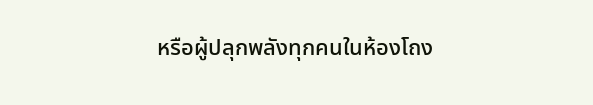หรือผู้ปลุกพลังทุกคนในห้องโถง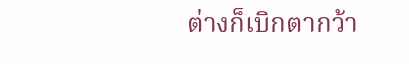ต่างก็เบิกตากว้า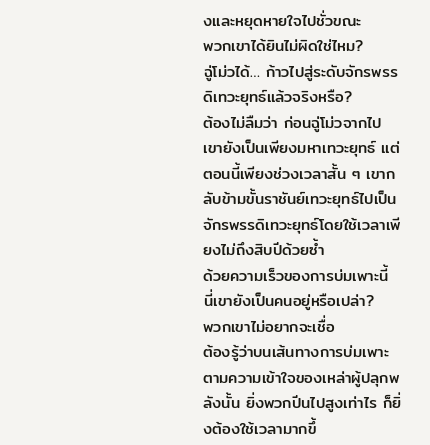งและหยุดหายใจไปชั่วขณะ
พวกเขาได้ยินไม่ผิดใช่ไหม?
ฉู่โม่วได้… ก้าวไปสู่ระดับจักรพรรดิเทวะยุทธ์แล้วจริงหรือ?
ต้องไม่ลืมว่า ก่อนฉู่โม่วจากไป เขายังเป็นเพียงมหาเทวะยุทธ์ แต่ตอนนี้เพียงช่วงเวลาสั้น ๆ เขากลับข้ามขั้นราชันย์เทวะยุทธ์ไปเป็นจักรพรรดิเทวะยุทธ์โดยใช้เวลาเพียงไม่ถึงสิบปีด้วยซ้ำ
ด้วยความเร็วของการบ่มเพาะนี้ นี่เขายังเป็นคนอยู่หรือเปล่า?
พวกเขาไม่อยากจะเชื่อ
ต้องรู้ว่าบนเส้นทางการบ่มเพาะตามความเข้าใจของเหล่าผู้ปลุกพลังนั้น ยิ่งพวกปีนไปสูงเท่าไร ก็ยิ่งต้องใช้เวลามากขึ้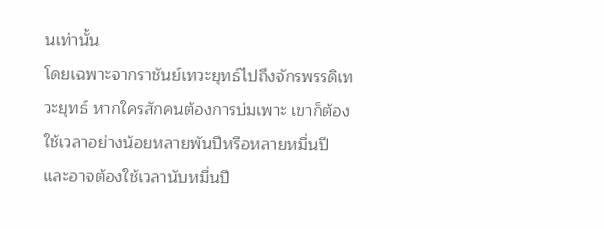นเท่านั้น
โดยเฉพาะจากราชันย์เทวะยุทธ์ไปถึงจักรพรรดิเทวะยุทธ์ หากใครสักคนต้องการบ่มเพาะ เขาก็ต้องใช้เวลาอย่างน้อยหลายพันปีหรือหลายหมื่นปี และอาจต้องใช้เวลานับหมื่นปี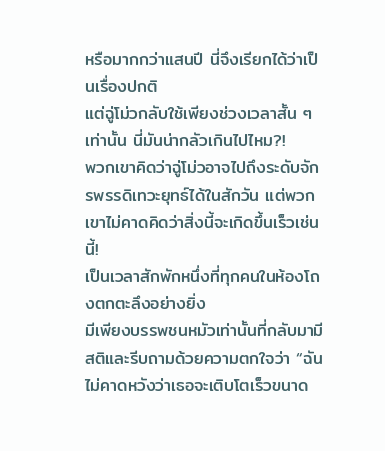หรือมากกว่าแสนปี นี่จึงเรียกได้ว่าเป็นเรื่องปกติ
แต่ฉู่โม่วกลับใช้เพียงช่วงเวลาสั้น ๆ เท่านั้น นี่มันน่ากลัวเกินไปไหม?!
พวกเขาคิดว่าฉู่โม่วอาจไปถึงระดับจักรพรรดิเทวะยุทธ์ได้ในสักวัน แต่พวกเขาไม่คาดคิดว่าสิ่งนี้จะเกิดขึ้นเร็วเช่นนี้!
เป็นเวลาสักพักหนึ่งที่ทุกคนในห้องโถงตกตะลึงอย่างยิ่ง
มีเพียงบรรพชนหมัวเท่านั้นที่กลับมามีสติและรีบถามด้วยความตกใจว่า “ฉันไม่คาดหวังว่าเธอจะเติบโตเร็วขนาด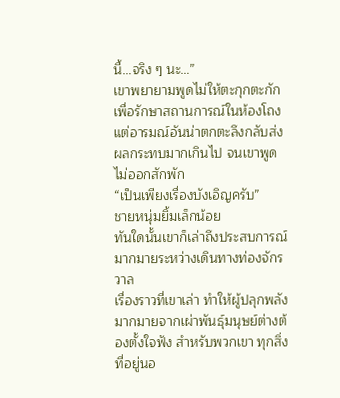นี้…จริง ๆ นะ…”
เขาพยายามพูดไม่ให้ตะกุกตะกักเพื่อรักษาสถานการณ์ในห้องโถง แต่อารมณ์อันน่าตกตะลึงกลับส่งผลกระทบมากเกินไป จนเขาพูดไม่ออกสักพัก
“เป็นเพียงเรื่องบังเอิญครับ”
ชายหนุ่มยิ้มเล็กน้อย
ทันใดนั้นเขาก็เล่าถึงประสบการณ์มากมายระหว่างเดินทางท่องจักรวาล
เรื่องราวที่เขาเล่า ทำให้ผู้ปลุกพลังมากมายจากเผ่าพันธุ์มนุษย์ต่างต้องตั้งใจฟัง สำหรับพวกเขา ทุกสิ่งที่อยู่นอ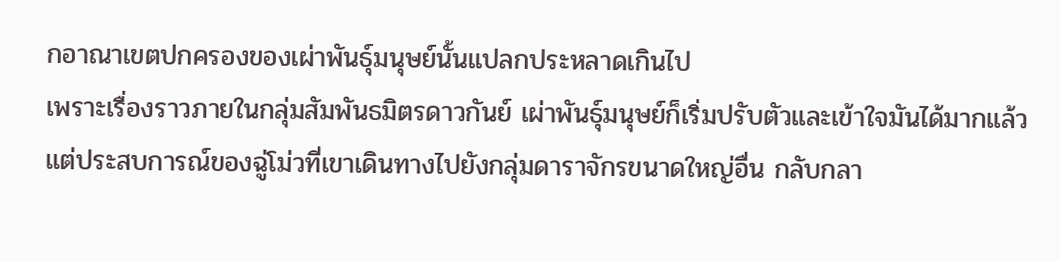กอาณาเขตปกครองของเผ่าพันธุ์มนุษย์นั้นแปลกประหลาดเกินไป
เพราะเรื่องราวภายในกลุ่มสัมพันธมิตรดาวกันย์ เผ่าพันธุ์มนุษย์ก็เริ่มปรับตัวและเข้าใจมันได้มากแล้ว
แต่ประสบการณ์ของฉู่โม่วที่เขาเดินทางไปยังกลุ่มดาราจักรขนาดใหญ่อื่น กลับกลา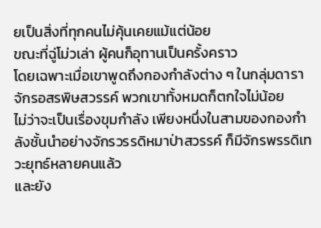ยเป็นสิ่งที่ทุกคนไม่คุ้นเคยแม้แต่น้อย
ขณะที่ฉู่โม่วเล่า ผู้คนก็อุทานเป็นครั้งคราว
โดยเฉพาะเมื่อเขาพูดถึงกองกำลังต่าง ๆ ในกลุ่มดาราจักรอสรพิษสวรรค์ พวกเขาทั้งหมดก็ตกใจไม่น้อย
ไม่ว่าจะเป็นเรื่องขุมกำลัง เพียงหนึ่งในสามของกองกำลังชั้นนำอย่างจักรวรรดิหมาป่าสวรรค์ ก็มีจักรพรรดิเทวะยุทธ์หลายคนแล้ว
และยัง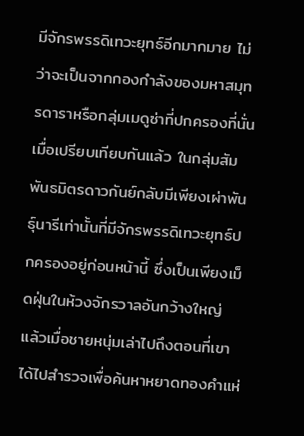มีจักรพรรดิเทวะยุทธ์อีกมากมาย ไม่ว่าจะเป็นจากกองกำลังของมหาสมุทรดาราหรือกลุ่มเมดูซ่าที่ปกครองที่นั่น
เมื่อเปรียบเทียบกันแล้ว ในกลุ่มสัมพันธมิตรดาวกันย์กลับมีเพียงเผ่าพันธุ์นารีเท่านั้นที่มีจักรพรรดิเทวะยุทธ์ปกครองอยู่ก่อนหน้านี้ ซึ่งเป็นเพียงเม็ดฝุ่นในห้วงจักรวาลอันกว้างใหญ่
แล้วเมื่อชายหนุ่มเล่าไปถึงตอนที่เขาได้ไปสำรวจเพื่อค้นหาหยาดทองคำแห่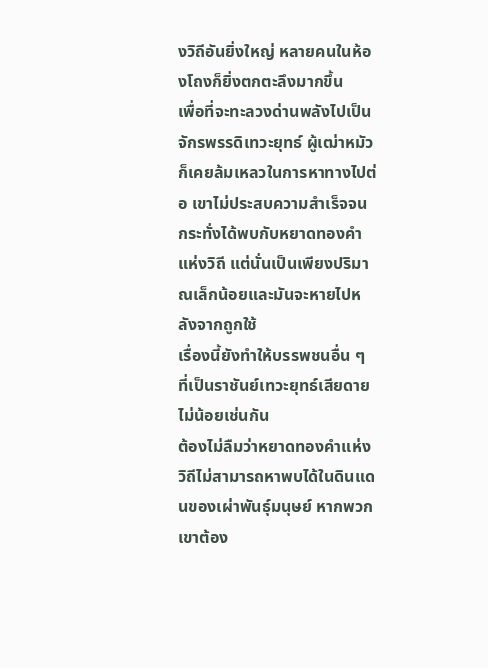งวิถีอันยิ่งใหญ่ หลายคนในห้องโถงก็ยิ่งตกตะลึงมากขึ้น
เพื่อที่จะทะลวงด่านพลังไปเป็นจักรพรรดิเทวะยุทธ์ ผู้เฒ่าหมัวก็เคยล้มเหลวในการหาทางไปต่อ เขาไม่ประสบความสำเร็จจนกระทั่งได้พบกับหยาดทองคำแห่งวิถี แต่นั่นเป็นเพียงปริมาณเล็กน้อยและมันจะหายไปหลังจากถูกใช้
เรื่องนี้ยังทำให้บรรพชนอื่น ๆ ที่เป็นราชันย์เทวะยุทธ์เสียดายไม่น้อยเช่นกัน
ต้องไม่ลืมว่าหยาดทองคำแห่งวิถีไม่สามารถหาพบได้ในดินแดนของเผ่าพันธุ์มนุษย์ หากพวกเขาต้อง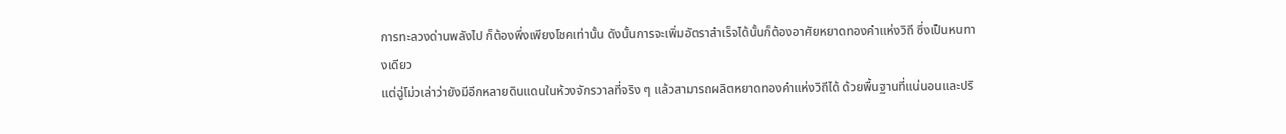การทะลวงด่านพลังไป ก็ต้องพึ่งเพียงโชคเท่านั้น ดังนั้นการจะเพิ่มอัตราสำเร็จได้นั้นก็ต้องอาศัยหยาดทองคำแห่งวิถี ซึ่งเป็นหนทางเดียว
แต่ฉู่โม่วเล่าว่ายังมีอีกหลายดินแดนในห้วงจักรวาลที่จริง ๆ แล้วสามารถผลิตหยาดทองคำแห่งวิถีได้ ด้วยพื้นฐานที่แน่นอนและปริ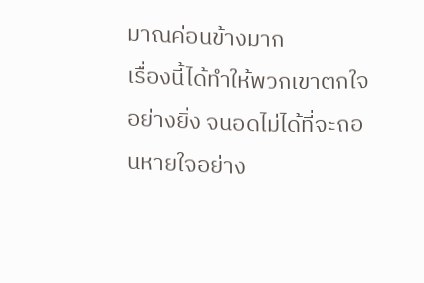มาณค่อนข้างมาก
เรื่องนี้ได้ทำให้พวกเขาตกใจอย่างยิ่ง จนอดไม่ได้ที่จะถอนหายใจอย่าง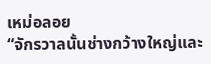เหม่อลอย
“จักรวาลนั้นช่างกว้างใหญ่และ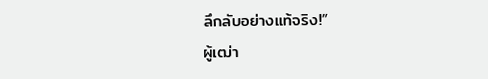ลึกลับอย่างแท้จริง!”
ผู้เฒ่า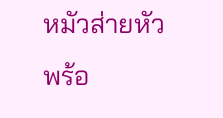หมัวส่ายหัว พร้อ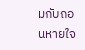มกับถอนหายใจ